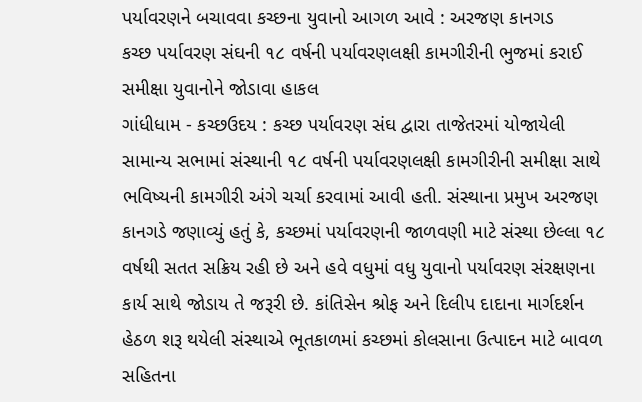પર્યાવરણને બચાવવા કચ્છના યુવાનો આગળ આવે : અરજણ કાનગડ
કચ્છ પર્યાવરણ સંઘની ૧૮ વર્ષની પર્યાવરણલક્ષી કામગીરીની ભુજમાં કરાઈ સમીક્ષા યુવાનોને જોડાવા હાકલ
ગાંધીધામ - કચ્છઉદય : કચ્છ પર્યાવરણ સંઘ દ્વારા તાજેતરમાં યોજાયેલી સામાન્ય સભામાં સંસ્થાની ૧૮ વર્ષની પર્યાવરણલક્ષી કામગીરીની સમીક્ષા સાથે ભવિષ્યની કામગીરી અંગે ચર્ચા કરવામાં આવી હતી. સંસ્થાના પ્રમુખ અરજણ કાનગડે જણાવ્યું હતું કે, કચ્છમાં પર્યાવરણની જાળવણી માટે સંસ્થા છેલ્લા ૧૮ વર્ષથી સતત સક્રિય રહી છે અને હવે વધુમાં વધુ યુવાનો પર્યાવરણ સંરક્ષણના કાર્ય સાથે જોડાય તે જરૂરી છે. કાંતિસેન શ્રોફ અને દિલીપ દાદાના માર્ગદર્શન હેઠળ શરૂ થયેલી સંસ્થાએ ભૂતકાળમાં કચ્છમાં કોલસાના ઉત્પાદન માટે બાવળ સહિતના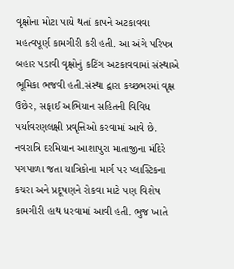વૃક્ષોના મોટા પાયે થતાં કાપને અટકાવવા મહત્વપૂર્ણ કામગીરી કરી હતી. આ અંગે પરિપત્ર બહાર પડાવી વૃક્ષોનું કટિંગ અટકાવવામાં સંસ્થાએ ભૂમિકા ભજવી હતી.સંસ્થા દ્વારા કચ્છભરમાં વૃક્ષ ઉછેર, સફાઈ અભિયાન સહિતની વિવિધ પર્યાવરણલક્ષી પ્રવૃત્તિઓ કરવામાં આવે છે. નવરાત્રિ દરમિયાન આશાપુરા માતાજીના મંદિરે પગપાળા જતા યાત્રિકોના માર્ગ પર પ્લાસ્ટિકના કચરા અને પ્રદૂષણને રોકવા માટે પણ વિશેષ કામગીરી હાથ ધરવામાં આવી હતી. ભુજ ખાતે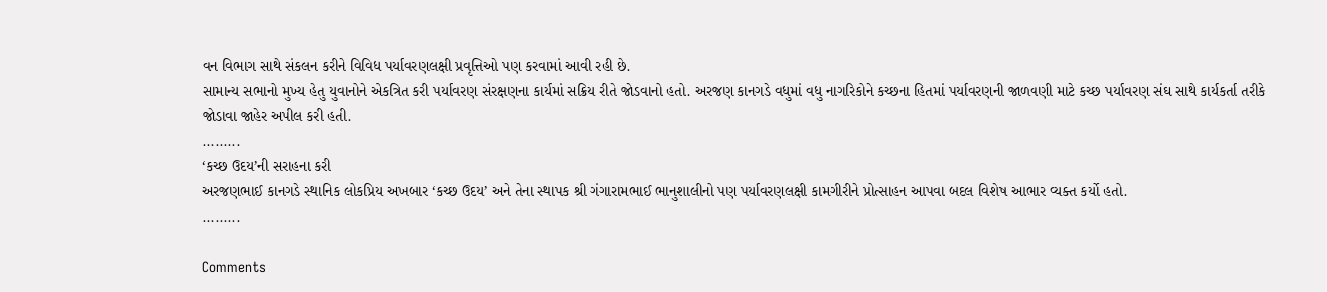વન વિભાગ સાથે સંકલન કરીને વિવિધ પર્યાવરણલક્ષી પ્રવૃત્તિઓ પણ કરવામાં આવી રહી છે.
સામાન્ય સભાનો મુખ્ય હેતુ યુવાનોને એકત્રિત કરી પર્યાવરણ સંરક્ષણના કાર્યમાં સક્રિય રીતે જોડવાનો હતો. અરજણ કાનગડે વધુમાં વધુ નાગરિકોને કચ્છના હિતમાં પર્યાવરણની જાળવણી માટે કચ્છ પર્યાવરણ સંઘ સાથે કાર્યકર્તા તરીકે જોડાવા જાહેર અપીલ કરી હતી.
.........
‘કચ્છ ઉદય’ની સરાહના કરી
અરજણભાઈ કાનગડે સ્થાનિક લોકપ્રિય અખબાર ‘કચ્છ ઉદય’ અને તેના સ્થાપક શ્રી ગંગારામભાઈ ભાનુશાલીનો પણ પર્યાવરણલક્ષી કામગીરીને પ્રોત્સાહન આપવા બદલ વિશેષ આભાર વ્યક્ત કર્યો હતો.
.........

Comments